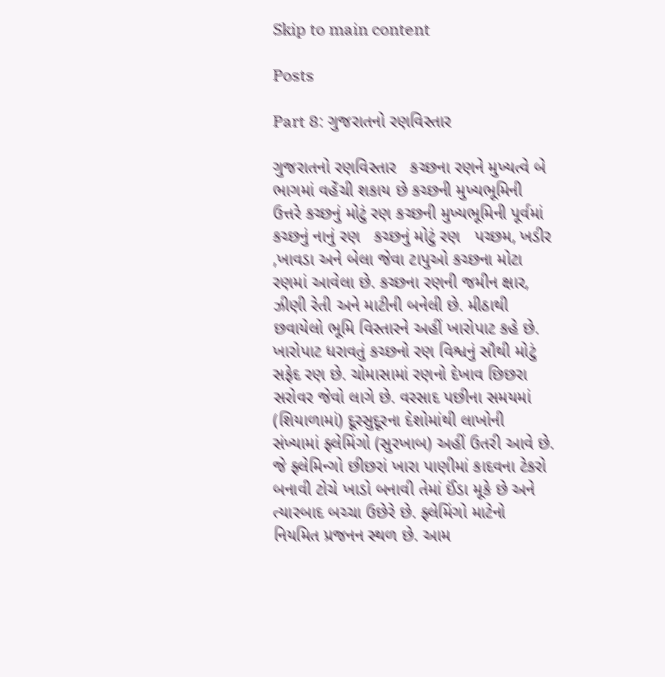Skip to main content

Posts

Part 8: ગુજરાતનો રણવિસ્તાર

ગુજરાતનો રણવિસ્તાર   કચ્છના રણને મુખ્યત્વે બે ભાગમાં વહેંચી શકાય છે કચ્છની મુખ્યભૂમિની ઉત્તરે કચ્છનું મોટું રણ કચ્છની મુખ્યભૂમિની પૂર્વમાં કચ્છનું નાનું રણ   કચ્છનું મોટું રણ   પચ્છમ, ખડીર ,ખાવડા અને બેલા જેવા ટાપુઓ કચ્છના મોટા રણમાં આવેલા છે. કચ્છના રણની જમીન ક્ષાર, ઝીણી રેતી અને માટીની બનેલી છે. મીઠાથી છવાયેલો ભૂમિ વિસ્તારને અહીં ખારોપાટ કહે છે. ખારોપાટ ધરાવતું કચ્છનો રણ વિશ્વનું સૌથી મોટું સફેદ રણ છે. ચોમાસામાં રણનો દેખાવ છિછરા સરોવર જેવો લાગે છે. વરસાદ પછીના સમયમાં (શિયાળામાં) દૂરસુદૂરના દેશોમાંથી લાખોની સંખ્યામાં ફ્લેમિંગો (સુરખાબ) અહીં ઉતરી આવે છે. જે ફ્લેમિન્ગો છીછરાં ખારા પાણીમાં કાદવના ટેકરો બનાવી ટોચે ખાડો બનાવી તેમાં ઈંડા મૂકે છે અને ત્યારબાદ બચ્ચા ઉછેરે છે. ફ્લેમિંગો માટેનો નિયમિત પ્રજનન સ્થળ છે. આમ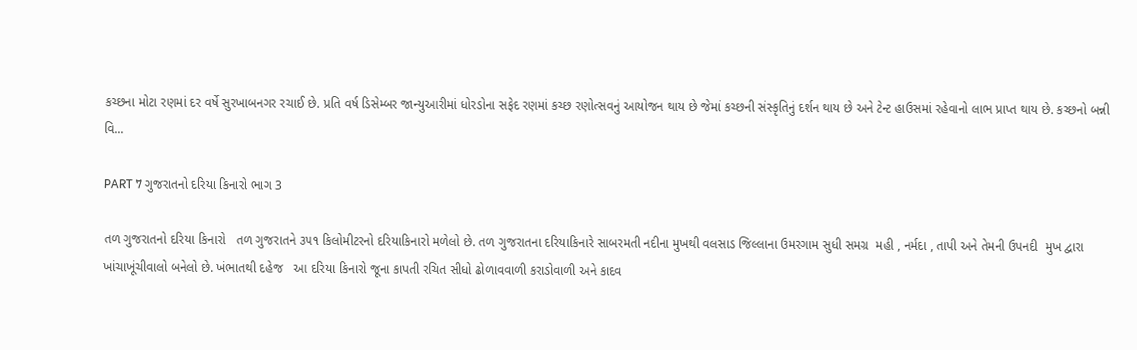કચ્છના મોટા રણમાં દર વર્ષે સુરખાબનગર રચાઈ છે. પ્રતિ વર્ષ ડિસેમ્બર જાન્યુઆરીમાં ધોરડોના સફેદ રણમાં કચ્છ રણોત્સવનું આયોજન થાય છે જેમાં કચ્છની સંસ્કૃતિનું દર્શન થાય છે અને ટેન્ટ હાઉસમાં રહેવાનો લાભ પ્રાપ્ત થાય છે. કચ્છનો બન્ની વિ...

PART 7 ગુજરાતનો દરિયા કિનારો ભાગ 3

તળ ગુજરાતનો દરિયા કિનારો   તળ ગુજરાતને ૩૫૧ કિલોમીટરનો દરિયાકિનારો મળેલો છે. તળ ગુજરાતના દરિયાકિનારે સાબરમતી નદીના મુખથી વલસાડ જિલ્લાના ઉમરગામ સુધી સમગ્ર  મહી , નર્મદા , તાપી અને તેમની ઉપનદી  મુખ દ્વારા ખાંચાખૂંચીવાલો બનેલો છે. ખંભાતથી દહેજ   આ દરિયા કિનારો જૂના કાપતી રચિત સીધો ઢોળાવવાળી કરાડોવાળી અને કાદવ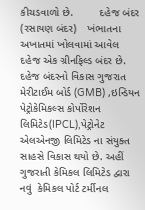કીચડવાળો છે.         દહેજ બંદર (રસાયણ બંદર)    ખંભાતના અખાતમાં ખોલવામાં આવેલ દહેજ એક ગ્રીનફિલ્ડ બંદર છે. દહેજ બંદરનો વિકાસ ગુજરાત મેરીટાઈમ બોર્ડ (GMB) ,ઇન્ડિયન પેટ્રોકેમિકલ્સ કોર્પોરેશન લિમિટેડ(IPCL),પેટ્રોનેટ એલએનજી લિમિટેડ ના સંયુક્ત સાહસે વિકાસ થયો છે. અહીં ગુજરાતી કેમિકલ લિમિટેડ દ્વારા નવું  કેમિકલ પોર્ટ ટર્મીનલ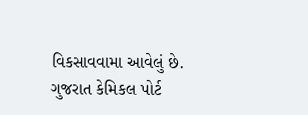વિકસાવવામા આવેલું છે. ગુજરાત કેમિકલ પોર્ટ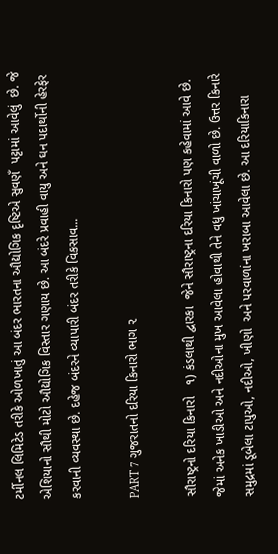ટર્મીનલ લિમિટેડ તરીકે ઓળખાતું આ બંદર ભારતના ઔદ્યોગિક દૃષ્ટિએ સુવણઁ  પટ્ટામાં આવેલું  છે. જે એશિયાનો સૌથી મોટો ઔદ્યોગિક વિસ્તાર ગણાય છે. આ બંદરે પ્રવાહી વાયુ અને ઘન પદાર્થોની હેરફેર કરવાની વ્યવસ્થા છે. દહેજ બંદરને વ્યાપારી બંદર તરીકે વિકસાવ...

PART 7 ગુજરાતનો દરિયા કિનારો ભાગ ૨

સૌરાષ્ટ્રનો દરિયા કિનારો   ૧) કંડલાથી દ્વારકા  જેને સૌરાષ્ટ્રના દરિયા કિનારો પણ કહેવામાં આવે છે.  જેમાં અનેક ખાડીઓ અને નદીઓના મુખ આવેલા હોવાથી તેને વધુ ખાંચાખૂંચી વાળો છે. ઉત્તર કિનારે સમુદ્રમાં ડૂબેલા ટાપુઓ, નદીઓ, ખીણો  અને પરવાળાંના ખરાબા આવેલા છે. આ દરિયાકિનારા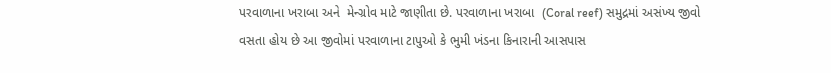પરવાળાના ખરાબા અને  મેન્ગ્રોવ માટે જાણીતા છે. પરવાળાના ખરાબા  (Coral reef) સમુદ્રમાં અસંખ્ય જીવો વસતા હોય છે આ જીવોમાં પરવાળાના ટાપુઓ કે ભુમી ખંડના કિનારાની આસપાસ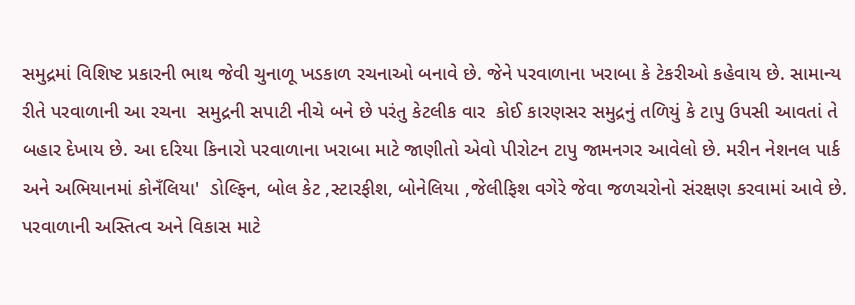સમુદ્રમાં વિશિષ્ટ પ્રકારની ભાથ જેવી ચુનાળૂ ખડકાળ રચનાઓ બનાવે છે. જેને પરવાળાના ખરાબા કે ટેકરીઓ કહેવાય છે. સામાન્ય રીતે પરવાળાની આ રચના  સમુદ્રની સપાટી નીચે બને છે પરંતુ કેટલીક વાર  કોઈ કારણસર સમુદ્રનું તળિયું કે ટાપુ ઉપસી આવતાં તે બહાર દેખાય છે. આ દરિયા કિનારો પરવાળાના ખરાબા માટે જાણીતો એવો પીરોટન ટાપુ જામનગર આવેલો છે. મરીન નેશનલ પાર્ક અને અભિયાનમાં કોનઁલિયા'  ડોલ્ફિન, બોલ કેટ ,સ્ટારફીશ, બોનેલિયા ,જેલીફિશ વગેરે જેવા જળચરોનો સંરક્ષણ કરવામાં આવે છે. પરવાળાની અસ્તિત્વ અને વિકાસ માટે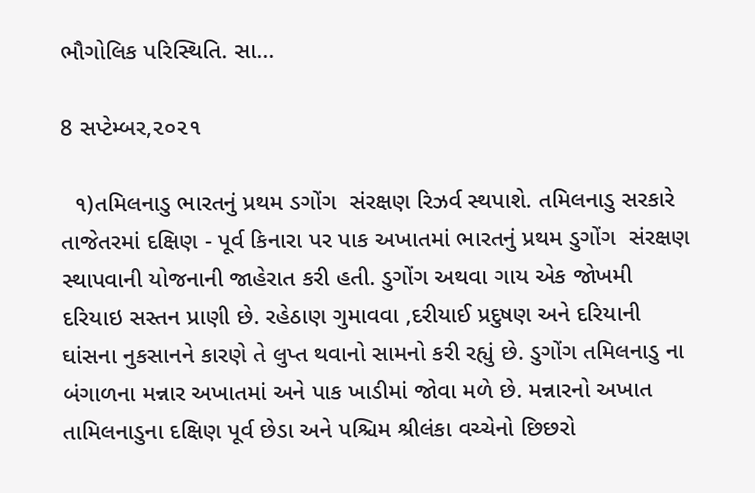ભૌગોલિક પરિસ્થિતિ. સા...

8 સપ્ટેમ્બર,૨૦૨૧

  ૧)તમિલનાડુ ભારતનું પ્રથમ ડગોંગ  સંરક્ષણ રિઝર્વ સ્થપાશે. તમિલનાડુ સરકારે તાજેતરમાં દક્ષિણ - પૂર્વ કિનારા પર પાક અખાતમાં ભારતનું પ્રથમ ડુગોંગ  સંરક્ષણ સ્થાપવાની યોજનાની જાહેરાત કરી હતી. ડુગોંગ અથવા ગાય એક જોખમી દરિયાઇ સસ્તન પ્રાણી છે. રહેઠાણ ગુમાવવા ,દરીયાઈ પ્રદુષણ અને દરિયાની ઘાંસના નુકસાનને કારણે તે લુપ્ત થવાનો સામનો કરી રહ્યું છે. ડુગોંગ તમિલનાડુ ના બંગાળના મન્નાર અખાતમાં અને પાક ખાડીમાં જોવા મળે છે. મન્નારનો અખાત તામિલનાડુના દક્ષિણ પૂર્વ છેડા અને પશ્ચિમ શ્રીલંકા વચ્ચેનો છિછરો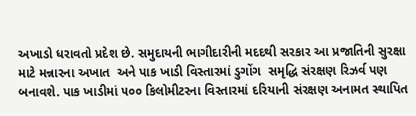અખાડો ધરાવતો પ્રદેશ છે. સમુદાયની ભાગીદારીની મદદથી સરકાર આ પ્રજાતિની સુરક્ષા માટે મન્નારના અખાત  અને પાક ખાડી વિસ્તારમાં ડુગોંગ  સમૃદ્ધિ સંરક્ષણ રિઝર્વ પણ બનાવશે. પાક ખાડીમાં ૫૦૦ કિલોમીટરના વિસ્તારમાં દરિયાની સંરક્ષણ અનામત સ્થાપિત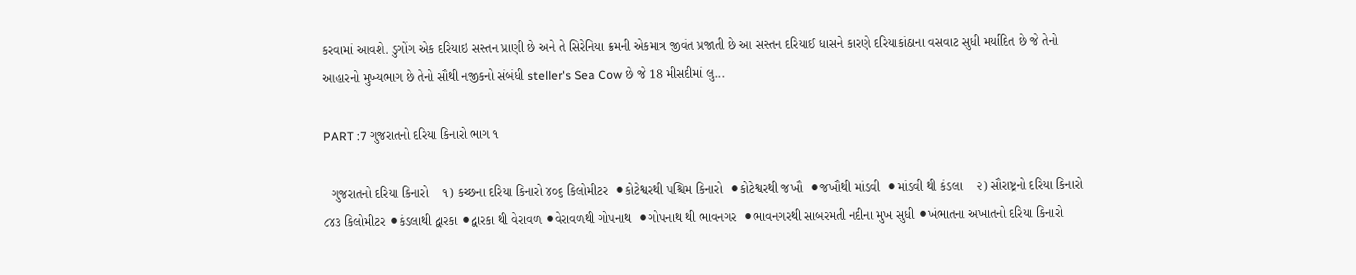કરવામાં આવશે. ડુગોંગ એક દરિયાઇ સસ્તન પ્રાણી છે અને તે સિરેનિયા ક્રમની એકમાત્ર જીવંત પ્રજાતી છે આ સસ્તન દરિયાઈ ધાસને કારણે દરિયાકાંઠાના વસવાટ સુધી મર્યાદિત છે જે તેનો આહારનો મુખ્યભાગ છે તેનો સૌથી નજીકનો સંબંધી steller's Sea Cow છે જે 18 મીસદીમાં લુ...

PART :7 ગુજરાતનો દરિયા કિનારો ભાગ ૧

  ગુજરાતનો દરિયા કિનારો    ૧) કચ્છના દરિયા કિનારો ૪૦૬ કિલોમીટર  ⚫કોટેશ્વરથી પશ્ચિમ કિનારો  ⚫કોટેશ્વરથી જખૌ  ⚫જખૌથી માંડવી  ⚫માંડવી થી કંડલા    ૨) સૌરાષ્ટ્રનો દરિયા કિનારો ૮૪૩ કિલોમીટર ⚫કંડલાથી દ્વારકા ⚫દ્વારકા થી વેરાવળ ⚫વેરાવળથી ગોપનાથ  ⚫ગોપનાથ થી ભાવનગર  ⚫ભાવનગરથી સાબરમતી નદીના મુખ સુધી ⚫ખંભાતના અખાતનો દરિયા કિનારો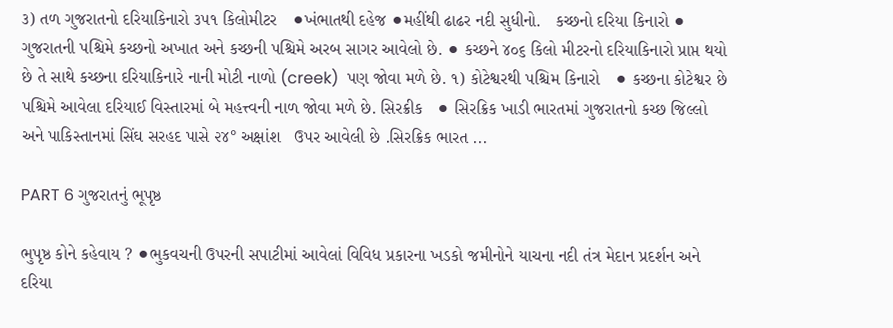૩) તળ ગુજરાતનો દરિયાકિનારો ૩૫૧ કિલોમીટર   ⚫ખંભાતથી દહેજ ⚫મહીંથી ઢાઢર નદી સુધીનો.   કચ્છનો દરિયા કિનારો ⚫ ગુજરાતની પશ્ચિમે કચ્છનો અખાત અને કચ્છની પશ્ચિમે અરબ સાગર આવેલો છે. ⚫ કચ્છને ૪૦૬ કિલો મીટરનો દરિયાકિનારો પ્રાપ્ત થયો છે તે સાથે કચ્છના દરિયાકિનારે નાની મોટી નાળો (creek)  પણ જોવા મળે છે. ૧) કોટેશ્વરથી પશ્ચિમ કિનારો   ⚫ કચ્છના કોટેશ્વર છે પશ્ચિમે આવેલા દરિયાઈ વિસ્તારમાં બે મહત્ત્વની નાળ જોવા મળે છે. સિરક્રીક   ⚫ સિરક્રિક ખાડી ભારતમાં ગુજરાતનો કચ્છ જિલ્લો અને પાકિસ્તાનમાં સિંઘ સરહદ પાસે ૨૪° અક્ષાંશ   ઉપર આવેલી છે .સિરક્રિક ભારત ...

PART 6 ગુજરાતનું ભૂપૃષ્ઠ

ભુપૃષ્ઠ કોને કહેવાય ? ⚫ભુકવચની ઉપરની સપાટીમાં આવેલાં વિવિધ પ્રકારના ખડકો જમીનોને યાચના નદી તંત્ર મેદાન પ્રદર્શન અને દરિયા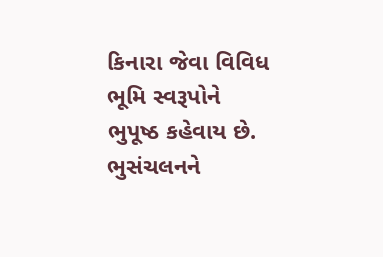કિનારા જેવા વિવિધ ભૂમિ સ્વરૂપોને ભુપૂષ્ઠ કહેવાય છે. ભુસંચલનને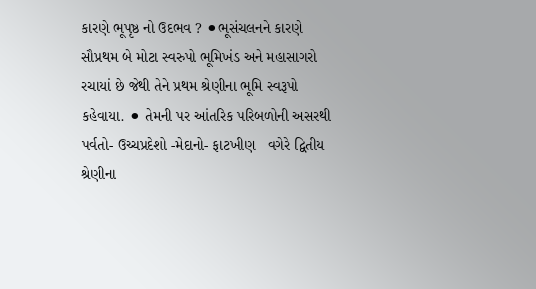કારણે ભૂપૃષ્ઠ નો ઉદભવ ? ⚫ભૂસંચલનને કારણે સૌપ્રથમ બે મોટા સ્વરુપો ભૂમિખંડ અને મહાસાગરો રચાયાં છે જેથી તેને પ્રથમ શ્રેણીના ભૂમિ સ્વરૂપો કહેવાયા. ⚫ તેમની પર આંતરિક પરિબળોની અસરથી પર્વતો- ઉચ્ચપ્રદેશો -મેદાનો- ફાટખીણ   વગેરે દ્વિતીય શ્રેણીના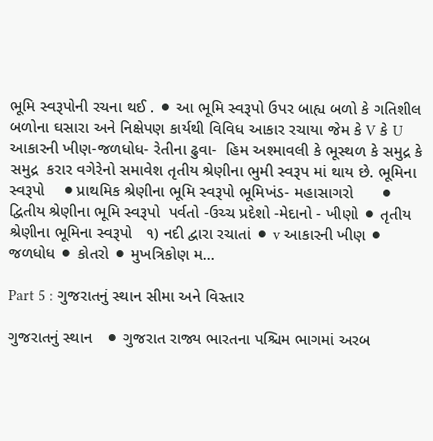ભૂમિ સ્વરૂપોની રચના થઈ . ⚫ આ ભૂમિ સ્વરૂપો ઉપર બાહ્ય બળો કે ગતિશીલ બળોના ઘસારા અને નિક્ષેપણ કાર્યથી વિવિધ આકાર રચાયા જેમ કે V કે U આકારની ખીણ-જળધોધ- રેતીના ઢુવા-  હિમ અશ્માવલી કે ભૂસ્થળ કે સમુદ્ર કે સમુદ્ર  કરાર વગેરેનો સમાવેશ તૃતીય શ્રેણીના ભુમી સ્વરૂપ માં થાય છે. ભૂમિના સ્વરૂપો    ⚫પ્રાથમિક શ્રેણીના ભૂમિ સ્વરૂપો ભૂમિખંડ- મહાસાગરો      ⚫ દ્વિતીય શ્રેણીના ભૂમિ સ્વરૂપો  પર્વતો -ઉચ્ચ પ્રદેશો -મેદાનો - ખીણો ⚫ તૃતીય શ્રેણીના ભૂમિના સ્વરૂપો   ૧) નદી દ્વારા રચાતાં ⚫ v આકારની ખીણ ⚫ જળધોધ ⚫ કોતરો ⚫ મુખત્રિકોણ મ...

Part 5 : ગુજરાતનું સ્થાન સીમા અને વિસ્તાર

ગુજરાતનું સ્થાન   ⚫ ગુજરાત રાજ્ય ભારતના પશ્ચિમ ભાગમાં અરબ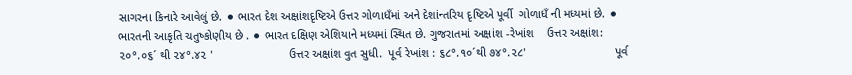સાગરના કિનારે આવેલું છે. ⚫ ભારત દેશ અક્ષાંશદૃષ્ટિએ ઉત્તર ગોળાધઁમાં અને દેશાંન્તરિય દૃષ્ટિએ પૂર્વી  ગોળાધઁ ની મધ્યમાં છે. ⚫ ભારતની આકૃતિ ચતુષ્કોણીય છે . ⚫ ભારત દક્ષિણ એશિયાને મધ્યમાં સ્થિત છે. ગુજરાતમાં અક્ષાંશ -રેખાંશ    ઉત્તર અક્ષાંશ: ૨૦°.૦૬´ થી ૨૪°.૪૨ '                       ઉત્તર અક્ષાંશ વુત સુધી.  પૂર્વ રેખાંશ : ૬૮°.૧૦´થી ૭૪°.૨૮'                           પૂર્વ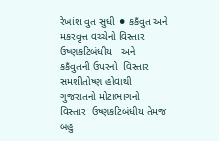રેખાંશ વુત સુધી ⚫ કકઁવુત અને મકરવૃત્ત વચ્ચેનો વિસ્તાર ઉષ્ણકટિબંધીય   અને કકઁવુતની ઉપરનો  વિસ્તાર સમશીતોષ્ણ હોવાથી ગુજરાતનો મોટાભાગનો વિસ્તાર  ઉષ્ણકટિબંધીય તેમજ બહુ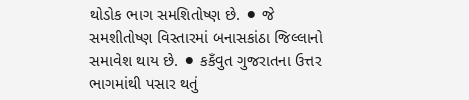થોડોક ભાગ સમશિતોષ્ણ છે. ⚫ જે સમશીતોષ્ણ વિસ્તારમાં બનાસકાંઠા જિલ્લાનો સમાવેશ થાય છે. ⚫ કકઁવુત ગુજરાતના ઉત્તર ભાગમાંથી પસાર થતું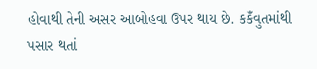હોવાથી તેની અસર આબોહવા ઉપર થાય છે. કકઁવુતમાંથી પસાર થતાં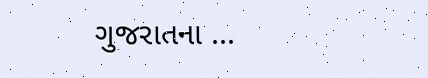ગુજરાતના ...